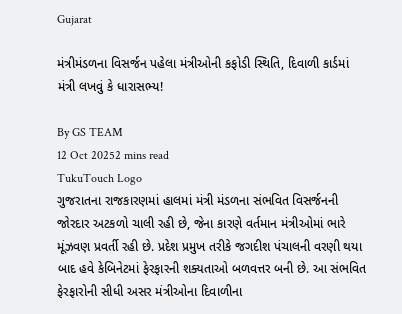Gujarat

મંત્રીમંડળના વિસર્જન પહેલા મંત્રીઓની કફોડી સ્થિતિ, દિવાળી કાર્ડમાં મંત્રી લખવું કે ધારાસભ્ય!

By GS TEAM
12 Oct 20252 mins read
TukuTouch Logo
ગુજરાતના રાજકારણમાં હાલમાં મંત્રી મંડળના સંભવિત વિસર્જનની જોરદાર અટકળો ચાલી રહી છે, જેના કારણે વર્તમાન મંત્રીઓમાં ભારે મૂંઝવણ પ્રવર્તી રહી છે. પ્રદેશ પ્રમુખ તરીકે જગદીશ પંચાલની વરણી થયા બાદ હવે કેબિનેટમાં ફેરફારની શક્યતાઓ બળવત્તર બની છે. આ સંભવિત ફેરફારોની સીધી અસર મંત્રીઓના દિવાળીના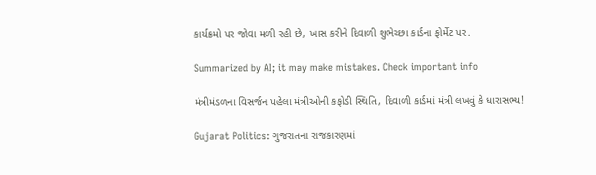કાર્યક્રમો પર જોવા મળી રહી છે, ખાસ કરીને દિવાળી શુભેચ્છા કાર્ડના ફોર્મેટ પર.

Summarized by AI; it may make mistakes. Check important info

મંત્રીમંડળના વિસર્જન પહેલા મંત્રીઓની કફોડી સ્થિતિ, દિવાળી કાર્ડમાં મંત્રી લખવું કે ધારાસભ્ય!

Gujarat Politics: ગુજરાતના રાજકારણમાં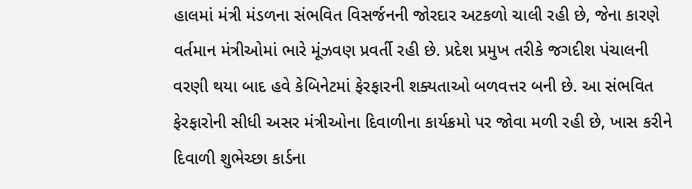હાલમાં મંત્રી મંડળના સંભવિત વિસર્જનની જોરદાર અટકળો ચાલી રહી છે, જેના કારણે વર્તમાન મંત્રીઓમાં ભારે મૂંઝવણ પ્રવર્તી રહી છે. પ્રદેશ પ્રમુખ તરીકે જગદીશ પંચાલની વરણી થયા બાદ હવે કેબિનેટમાં ફેરફારની શક્યતાઓ બળવત્તર બની છે. આ સંભવિત ફેરફારોની સીધી અસર મંત્રીઓના દિવાળીના કાર્યક્રમો પર જોવા મળી રહી છે, ખાસ કરીને દિવાળી શુભેચ્છા કાર્ડના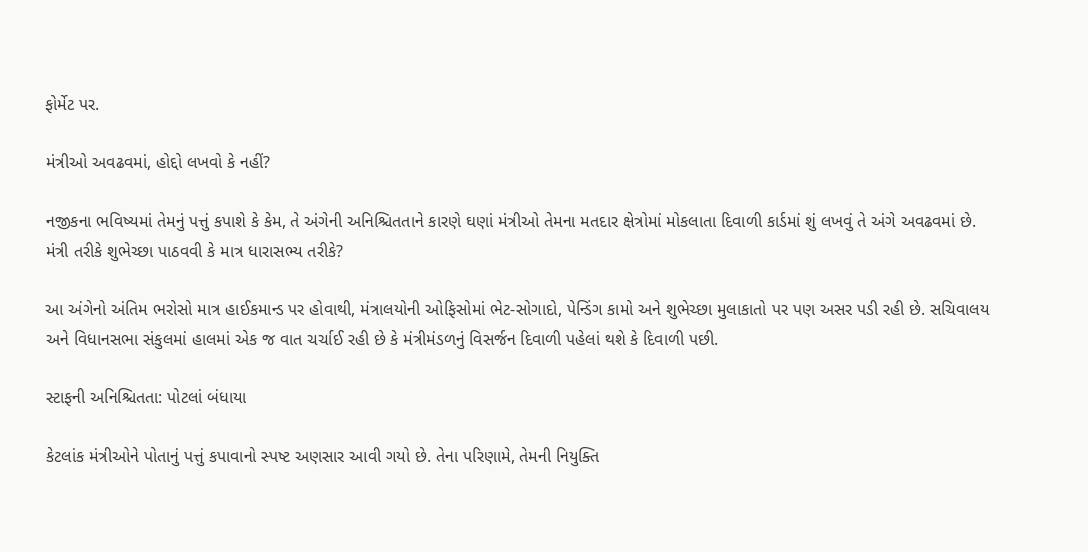ફોર્મેટ પર.

મંત્રીઓ અવઢવમાં, હોદ્દો લખવો કે નહીં?

નજીકના ભવિષ્યમાં તેમનું પત્તું કપાશે કે કેમ, તે અંગેની અનિશ્ચિતતાને કારણે ઘણાં મંત્રીઓ તેમના મતદાર ક્ષેત્રોમાં મોકલાતા દિવાળી કાર્ડમાં શું લખવું તે અંગે અવઢવમાં છે. મંત્રી તરીકે શુભેચ્છા પાઠવવી કે માત્ર ધારાસભ્ય તરીકે?

આ અંગેનો અંતિમ ભરોસો માત્ર હાઈકમાન્ડ પર હોવાથી, મંત્રાલયોની ઓફિસોમાં ભેટ-સોગાદો, પેન્ડિંગ કામો અને શુભેચ્છા મુલાકાતો પર પણ અસર પડી રહી છે. સચિવાલય અને વિધાનસભા સંકુલમાં હાલમાં એક જ વાત ચર્ચાઈ રહી છે કે મંત્રીમંડળનું વિસર્જન દિવાળી પહેલાં થશે કે દિવાળી પછી.

સ્ટાફની અનિશ્ચિતતા: પોટલાં બંધાયા

કેટલાંક મંત્રીઓને પોતાનું પત્તું કપાવાનો સ્પષ્ટ અણસાર આવી ગયો છે. તેના પરિણામે, તેમની નિયુક્તિ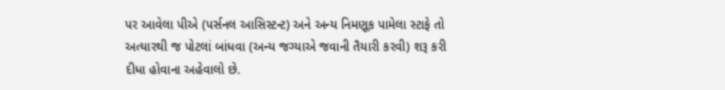પર આવેલા પીએ (પર્સનલ આસિસ્ટન્ટ) અને અન્ય નિમણૂક પામેલા સ્ટાફે તો અત્યારથી જ પોટલાં બાંધવા (અન્ય જગ્યાએ જવાની તૈયારી કરવી) શરૂ કરી દીધા હોવાના અહેવાલો છે.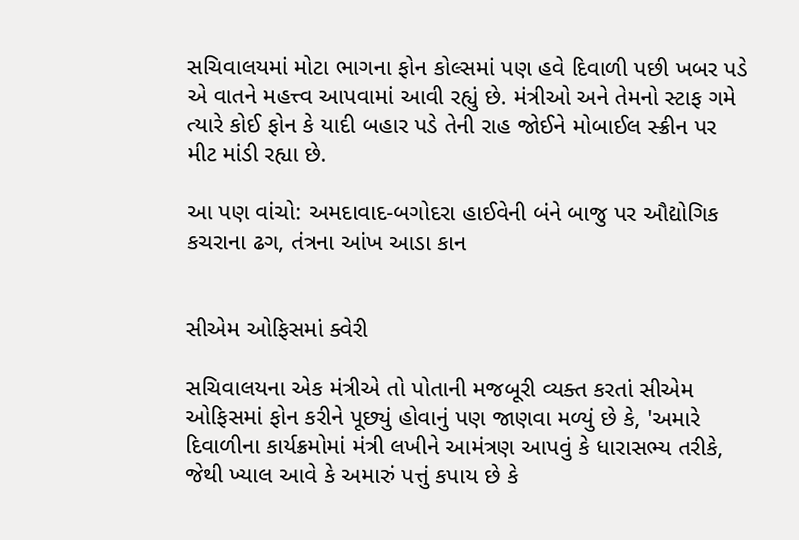સચિવાલયમાં મોટા ભાગના ફોન કોલ્સમાં પણ હવે દિવાળી પછી ખબર પડે એ વાતને મહત્ત્વ આપવામાં આવી રહ્યું છે. મંત્રીઓ અને તેમનો સ્ટાફ ગમે ત્યારે કોઈ ફોન કે યાદી બહાર પડે તેની રાહ જોઈને મોબાઈલ સ્ક્રીન પર મીટ માંડી રહ્યા છે.

આ પણ વાંચો: અમદાવાદ-બગોદરા હાઈવેની બંને બાજુ પર ઔદ્યોગિક કચરાના ઢગ, તંત્રના આંખ આડા કાન


સીએમ ઓફિસમાં ક્વેરી

સચિવાલયના એક મંત્રીએ તો પોતાની મજબૂરી વ્યક્ત કરતાં સીએમ ઓફિસમાં ફોન કરીને પૂછ્યું હોવાનું પણ જાણવા મળ્યું છે કે, 'અમારે દિવાળીના કાર્યક્રમોમાં મંત્રી લખીને આમંત્રણ આપવું કે ધારાસભ્ય તરીકે, જેથી ખ્યાલ આવે કે અમારું પત્તું કપાય છે કે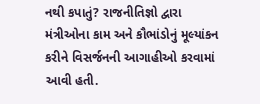નથી કપાતું? રાજનીતિજ્ઞો દ્વારા મંત્રીઓના કામ અને કૌભાંડોનું મૂલ્યાંકન કરીને વિસર્જનની આગાહીઓ કરવામાં આવી હતી.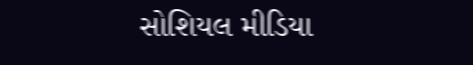સોશિયલ મીડિયા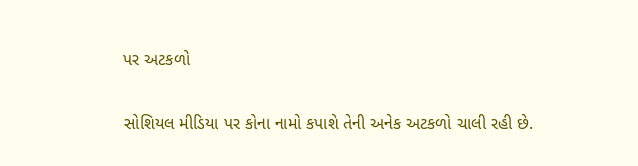પર અટકળો

સોશિયલ મીડિયા પર કોના નામો કપાશે તેની અનેક અટકળો ચાલી રહી છે.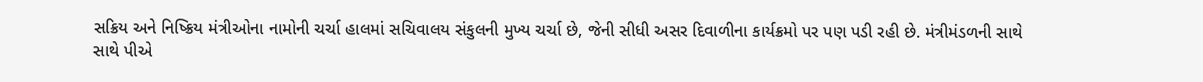સક્રિય અને નિષ્ક્રિય મંત્રીઓના નામોની ચર્ચા હાલમાં સચિવાલય સંકુલની મુખ્ય ચર્ચા છે, જેની સીધી અસર દિવાળીના કાર્યક્રમો પર પણ પડી રહી છે. મંત્રીમંડળની સાથે સાથે પીએ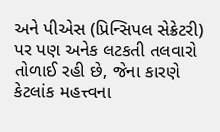અને પીએસ (પ્રિન્સિપલ સેક્રેટરી) પર પણ અનેક લટકતી તલવારો તોળાઈ રહી છે, જેના કારણે કેટલાંક મહત્ત્વના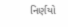નિર્ણયો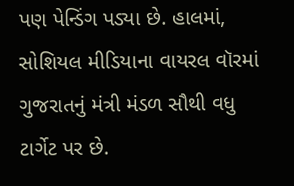પણ પેન્ડિંગ પડ્યા છે. હાલમાં, સોશિયલ મીડિયાના વાયરલ વૉરમાં ગુજરાતનું મંત્રી મંડળ સૌથી વધુ ટાર્ગેટ પર છે.